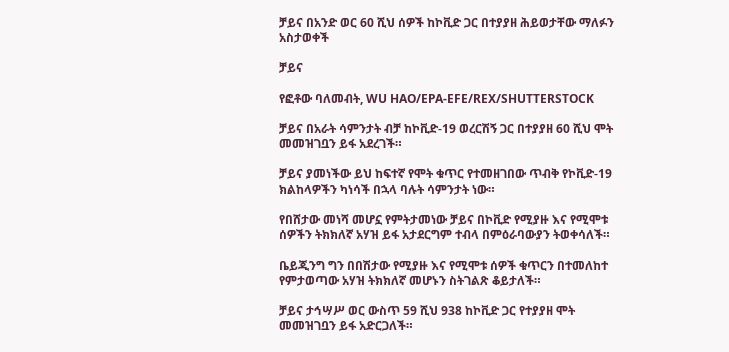ቻይና በአንድ ወር 60 ሺህ ሰዎች ከኮቪድ ጋር በተያያዘ ሕይወታቸው ማለፉን አስታወቀች

ቻይና

የፎቶው ባለመብት, WU HAO/EPA-EFE/REX/SHUTTERSTOCK

ቻይና በአራት ሳምንታት ብቻ ከኮቪድ-19 ወረርሽኝ ጋር በተያያዘ 60 ሺህ ሞት መመዝገቧን ይፋ አደረገች።

ቻይና ያመነችው ይህ ከፍተኛ የሞት ቁጥር የተመዘገበው ጥብቅ የኮቪድ-19 ክልከላዎችን ካነሳች በኋላ ባሉት ሳምንታት ነው።

የበሸታው መነሻ መሆኗ የምትታመነው ቻይና በኮቪድ የሚያዙ እና የሚሞቱ ሰዎችን ትክክለኛ አሃዝ ይፋ አታደርግም ተብላ በምዕራባውያን ትወቀሳለች።

ቤይጂንግ ግን በበሽታው የሚያዙ እና የሚሞቱ ሰዎች ቁጥርን በተመለከተ የምታወጣው አሃዝ ትክክለኛ መሆኑን ስትገልጽ ቆይታለች።

ቻይና ታኅሣሥ ወር ውስጥ 59 ሺህ 938 ከኮቪድ ጋር የተያያዘ ሞት መመዝገቧን ይፋ አድርጋለች።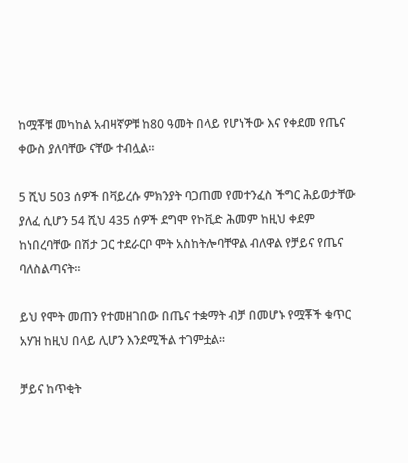ከሟቾቹ መካከል አብዛኛዎቹ ከ80 ዓመት በላይ የሆነችው እና የቀደመ የጤና ቀውስ ያለባቸው ናቸው ተብሏል።

5 ሺህ 503 ሰዎች በቫይረሱ ምክንያት ባጋጠመ የመተንፈስ ችግር ሕይወታቸው ያለፈ ሲሆን 54 ሺህ 435 ሰዎች ደግሞ የኮቪድ ሕመም ከዚህ ቀደም ከነበረባቸው በሽታ ጋር ተደራርቦ ሞት አስከትሎባቸዋል ብለዋል የቻይና የጤና ባለስልጣናት።

ይህ የሞት መጠን የተመዘገበው በጤና ተቋማት ብቻ በመሆኑ የሟቾች ቁጥር አሃዝ ከዚህ በላይ ሊሆን እንደሚችል ተገምቷል።

ቻይና ከጥቂት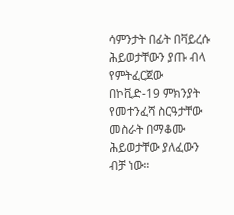ሳምንታት በፊት በቫይረሱ ሕይወታቸውን ያጡ ብላ የምትፈርጀው በኮቪድ-19 ምክንያት የመተንፈሻ ስርዓታቸው መስራት በማቆሙ ሕይወታቸው ያለፈውን ብቻ ነው።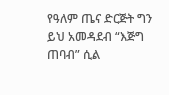የዓለም ጤና ድርጅት ግን ይህ አመዳደብ “እጅግ ጠባብ” ሲል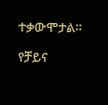ተቃውሞታል።

የቻይና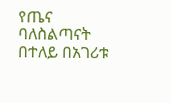የጤና ባለስልጣናት በተለይ በአገሪቱ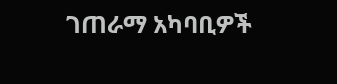ገጠራማ አካባቢዎች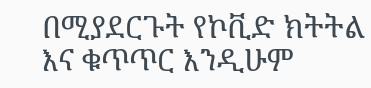በሚያደርጉት የኮቪድ ክትትል እና ቁጥጥር እንዲሁም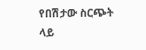የበሽታው ስርጭት ላይ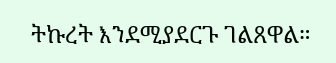ትኩረት እንደሚያደርጉ ገልጸዋል።